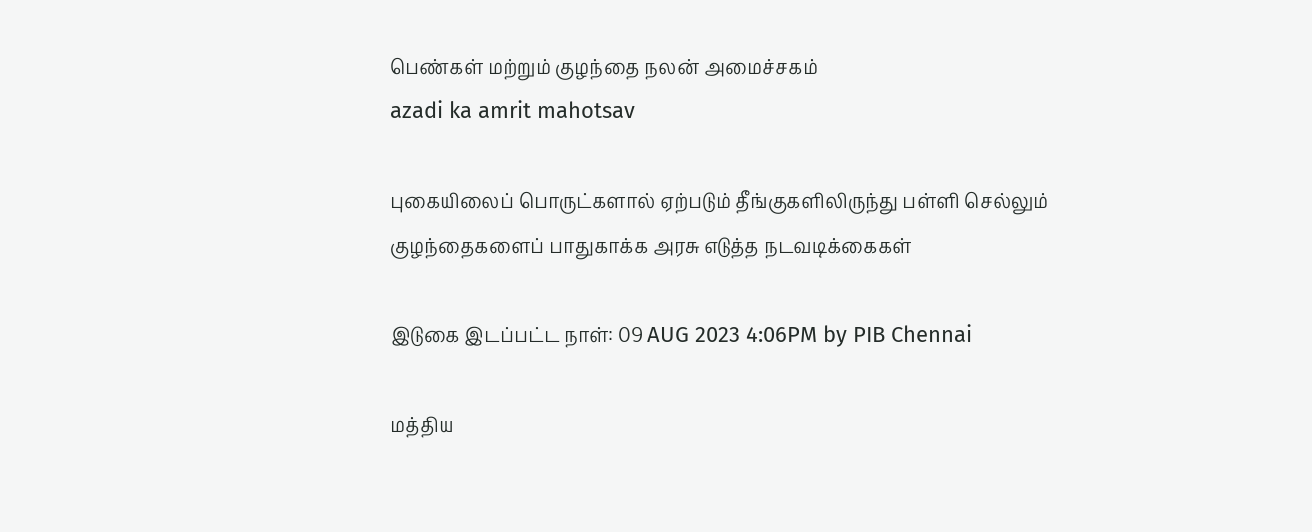பெண்கள் மற்றும் குழந்தை நலன் அமைச்சகம்
azadi ka amrit mahotsav

புகையிலைப் பொருட்களால் ஏற்படும் தீங்குகளிலிருந்து பள்ளி செல்லும் குழந்தைகளைப் பாதுகாக்க அரசு எடுத்த நடவடிக்கைகள்

இடுகை இடப்பட்ட நாள்: 09 AUG 2023 4:06PM by PIB Chennai

மத்திய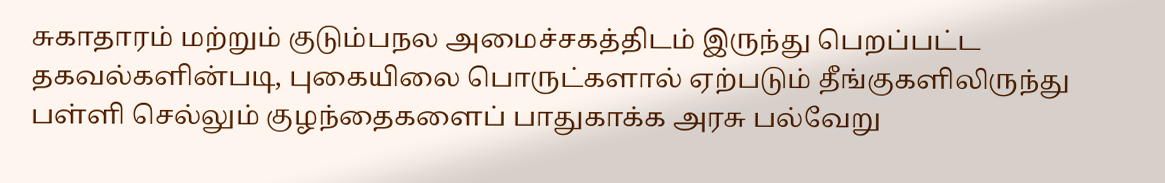சுகாதாரம் மற்றும் குடும்பநல அமைச்சகத்திடம் இருந்து பெறப்பட்ட தகவல்களின்படி, புகையிலை பொருட்களால் ஏற்படும் தீங்குகளிலிருந்து பள்ளி செல்லும் குழந்தைகளைப் பாதுகாக்க அரசு பல்வேறு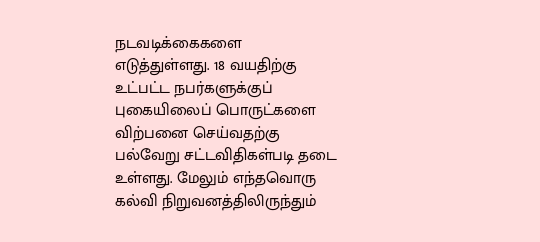நடவடிக்கைகளை எடுத்துள்ளது. 18 வயதிற்கு உட்பட்ட நபர்களுக்குப்  புகையிலைப் பொருட்களை விற்பனை செய்வதற்கு பல்வேறு சட்டவிதிகள்படி தடை உள்ளது. மேலும் எந்தவொரு கல்வி நிறுவனத்திலிருந்தும்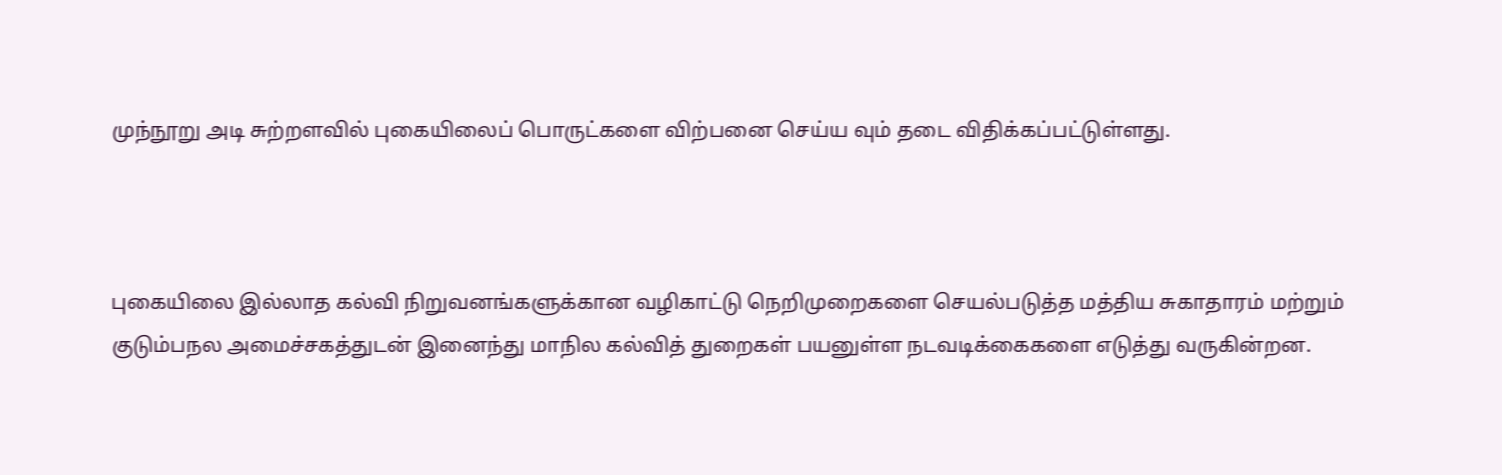முந்நூறு அடி சுற்றளவில் புகையிலைப் பொருட்களை விற்பனை செய்ய வும் தடை விதிக்கப்பட்டுள்ளது.



புகையிலை இல்லாத கல்வி நிறுவனங்களுக்கான வழிகாட்டு நெறிமுறைகளை செயல்படுத்த மத்திய சுகாதாரம் மற்றும் குடும்பநல அமைச்சகத்துடன் இனைந்து மாநில கல்வித் துறைகள் பயனுள்ள நடவடிக்கைகளை எடுத்து வருகின்றன.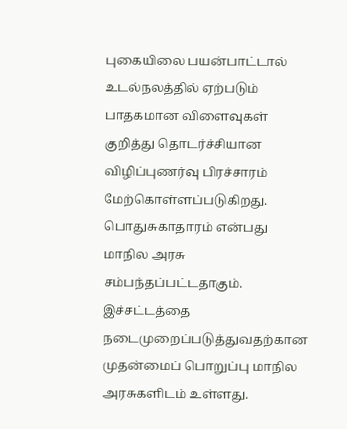புகையிலை பயன்பாட்டால் உடல்நலத்தில் ஏற்படும் பாதகமான விளைவுகள் குறித்து தொடர்ச்சியான விழிப்புணர்வு பிரச்சாரம் மேற்கொள்ளப்படுகிறது. பொதுசுகாதாரம் என்பது மாநில அரசு சம்பந்தப்பட்டதாகும். இச்சட்டத்தை நடைமுறைப்படுத்துவதற்கான முதன்மைப் பொறுப்பு மாநில அரசுகளிடம் உள்ளது.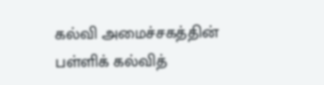கல்வி அமைச்சகத்தின் பள்ளிக் கல்வித்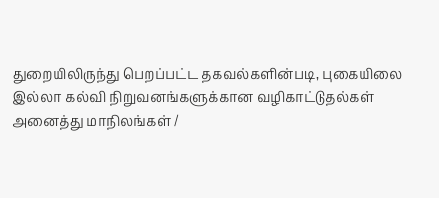துறையிலிருந்து பெறப்பட்ட தகவல்களின்படி, புகையிலை இல்லா கல்வி நிறுவனங்களுக்கான வழிகாட்டுதல்கள் அனைத்து மாநிலங்கள் /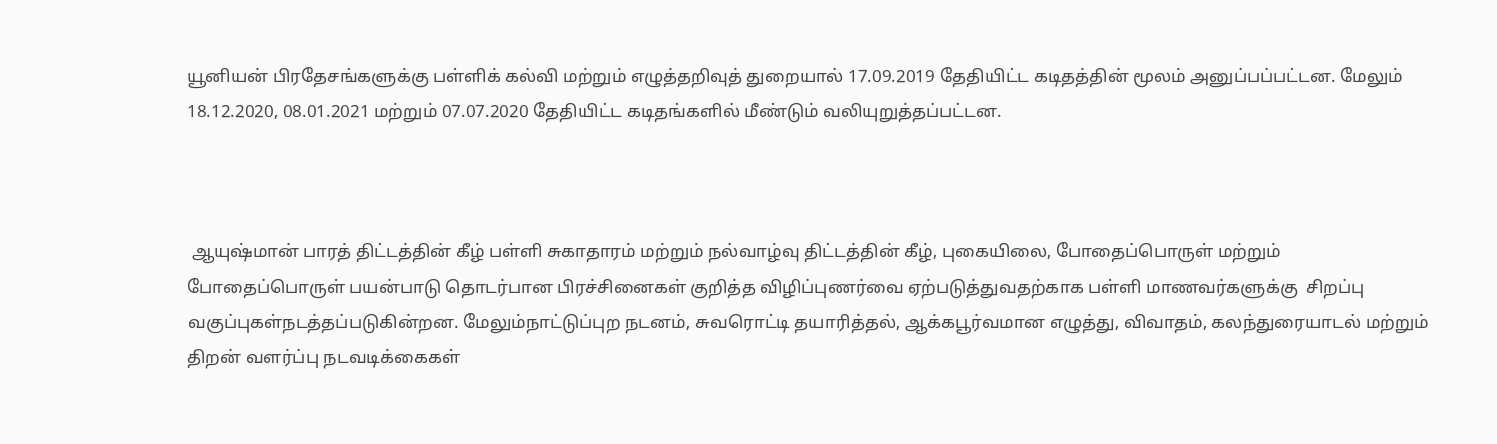யூனியன் பிரதேசங்களுக்கு பள்ளிக் கல்வி மற்றும் எழுத்தறிவுத் துறையால் 17.09.2019 தேதியிட்ட கடிதத்தின் மூலம் அனுப்பப்பட்டன. மேலும் 18.12.2020, 08.01.2021 மற்றும் 07.07.2020 தேதியிட்ட கடிதங்களில் மீண்டும் வலியுறுத்தப்பட்டன.



 ஆயுஷ்மான் பாரத் திட்டத்தின் கீழ் பள்ளி சுகாதாரம் மற்றும் நல்வாழ்வு திட்டத்தின் கீழ், புகையிலை, போதைப்பொருள் மற்றும் போதைப்பொருள் பயன்பாடு தொடர்பான பிரச்சினைகள் குறித்த விழிப்புணர்வை ஏற்படுத்துவதற்காக பள்ளி மாணவர்களுக்கு  சிறப்பு வகுப்புகள்நடத்தப்படுகின்றன. மேலும்நாட்டுப்புற நடனம், சுவரொட்டி தயாரித்தல், ஆக்கபூர்வமான எழுத்து, விவாதம், கலந்துரையாடல் மற்றும் திறன் வளர்ப்பு நடவடிக்கைகள்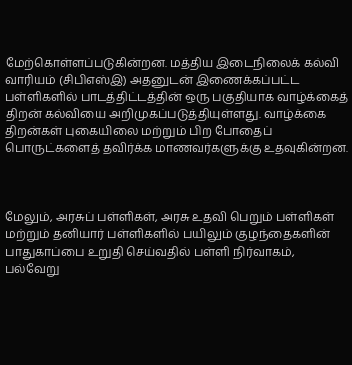மேற்கொள்ளப்படுகின்றன. மத்திய இடைநிலைக் கல்வி வாரியம் (சிபிஎஸ்இ) அதனுடன் இணைக்கப்பட்ட பள்ளிகளில் பாடத்திட்டத்தின் ஒரு பகுதியாக வாழ்க்கைத் திறன் கல்வியை அறிமுகப்படுத்தியுள்ளது. வாழ்க்கை திறன்கள் புகையிலை மற்றும் பிற போதைப் பொருட்களைத் தவிர்க்க மாணவர்களுக்கு உதவுகின்றன.



மேலும், அரசுப் பள்ளிகள், அரசு உதவி பெறும் பள்ளிகள் மற்றும் தனியார் பள்ளிகளில் பயிலும் குழந்தைகளின் பாதுகாப்பை உறுதி செய்வதில் பள்ளி நிர்வாகம், பல்வேறு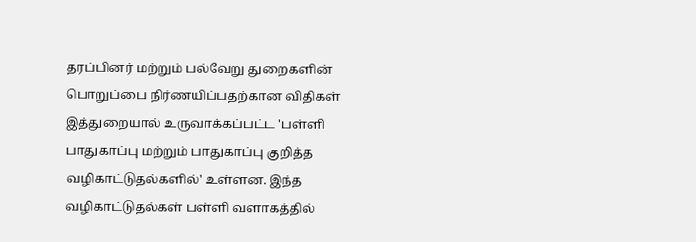தரப்பினர் மற்றும் பல்வேறு துறைகளின் பொறுப்பை நிர்ணயிப்பதற்கான விதிகள் இத்துறையால் உருவாக்கப்பட்ட 'பள்ளி பாதுகாப்பு மற்றும் பாதுகாப்பு குறித்த வழிகாட்டுதல்களில்' உள்ளன. இந்த வழிகாட்டுதல்கள் பள்ளி வளாகத்தில்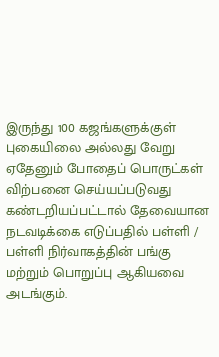இருந்து 100 கஜங்களுக்குள் புகையிலை அல்லது வேறு ஏதேனும் போதைப் பொருட்கள் விற்பனை செய்யப்படுவது கண்டறியப்பட்டால் தேவையான நடவடிக்கை எடுப்பதில் பள்ளி / பள்ளி நிர்வாகத்தின் பங்கு மற்றும் பொறுப்பு ஆகியவை அடங்கும்.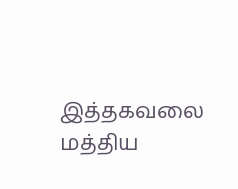இத்தகவலை மத்திய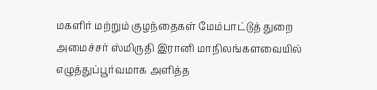மகளிர் மற்றும் குழந்தைகள் மேம்பாட்டுத் துறை அமைச்சர் ஸ்மிருதி இரானி மாநிலங்களவையில் எழுத்துப்பூர்வமாக அளித்த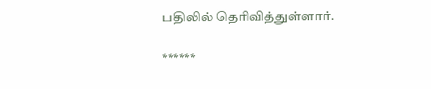பதிலில் தெரிவித்துள்ளார்.

******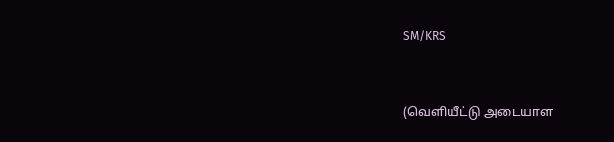SM/KRS


(வெளியீட்டு அடையாள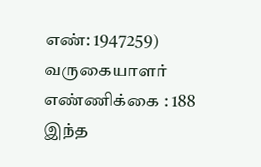எண்: 1947259) வருகையாளர் எண்ணிக்கை : 188
இந்த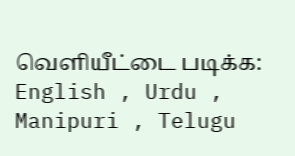வெளியீட்டை படிக்க: English , Urdu , Manipuri , Telugu